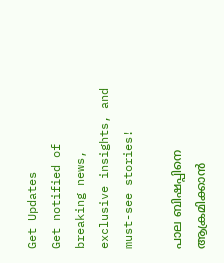Get Updates
Get notified of breaking news, exclusive insights, and must-see stories!

പാല ബിഷപ്പിനെ ആക്രമിക്കാൻ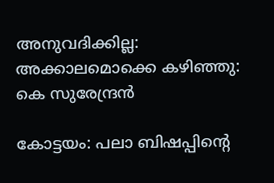അനുവദിക്കില്ല: അക്കാലമൊക്കെ കഴിഞ്ഞു: കെ സുരേന്ദ്രന്‍

കോട്ടയം: പലാ ബിഷപ്പിന്റെ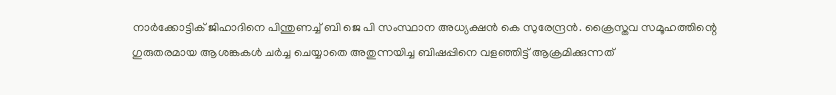നാര്‍ക്കോട്ടിക് ജിഹാദിനെ പിന്തുണച്ച് ബി ജെ പി സംസ്ഥാന അധ്യക്ഷന്‍ കെ സുരേന്ദ്രന്‍. ക്രൈസ്തവ സമൂഹത്തിന്റെ ഗുരുതരമായ ആശങ്കകൾ ചർച്ച ചെയ്യാതെ അതുന്നയിച്ച ബിഷപ്പിനെ വളഞ്ഞിട്ട് ആക്രമിക്കുന്നത്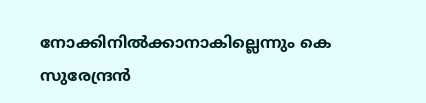നോക്കിനിൽക്കാനാകില്ലെന്നും കെ സുരേന്ദ്രന്‍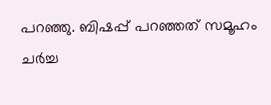പറഞ്ഞു. ബിഷപ്പ് പറഞ്ഞത് സമൂഹം ചർച്ച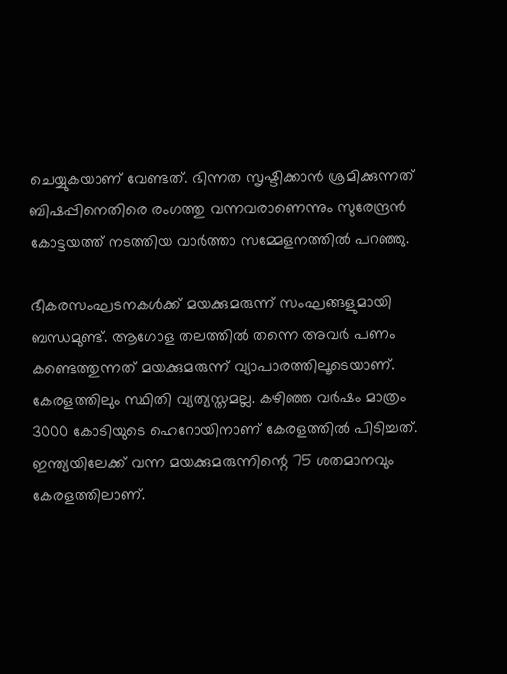ചെയ്യുകയാണ് വേണ്ടത്. ഭിന്നത സൃഷ്ടിക്കാൻ ശ്രമിക്കുന്നത് ബിഷപ്പിനെതിരെ രംഗത്തു വന്നവരാണെന്നും സുരേന്ദ്രൻ കോട്ടയത്ത് നടത്തിയ വാർത്താ സമ്മേളനത്തിൽ പറഞ്ഞു.

ഭീകരസംഘടനകൾക്ക് മയക്കുമരുന്ന് സംഘങ്ങളുമായി ബന്ധമുണ്ട്. ആഗോള തലത്തിൽ തന്നെ അവർ പണം കണ്ടെത്തുന്നത് മയക്കുമരുന്ന് വ്യാപാരത്തിലൂടെയാണ്. കേരളത്തിലും സ്ഥിതി വ്യത്യസ്തമല്ല. കഴിഞ്ഞ വർഷം മാത്രം 3000 കോടിയുടെ ഹെറോയിനാണ് കേരളത്തിൽ പിടിച്ചത്. ഇന്ത്യയിലേക്ക് വന്ന മയക്കുമരുന്നിന്റെ 75 ശതമാനവും കേരളത്തിലാണ്.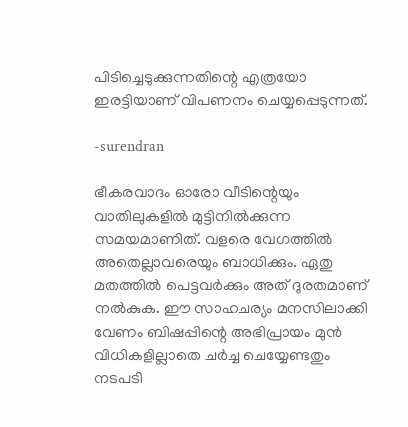പിടിച്ചെടുക്കുന്നതിന്റെ എത്രയോ ഇരട്ടിയാണ് വിപണനം ചെയ്യപ്പെടുന്നത്.

-surendran

ഭീകരവാദം ഓരോ വീടിന്റെയും വാതിലുകളിൽ മുട്ടിനിൽക്കുന്ന സമയമാണിത്. വളരെ വേഗത്തിൽ അതെല്ലാവരെയും ബാധിക്കും. ഏതു മതത്തിൽ പെട്ടവർക്കും അത് ദുരതമാണ് നൽകുക. ഈ സാഹചര്യം മനസിലാക്കി വേണം ബിഷപ്പിന്റെ അഭിപ്രായം മുൻ വിധികളില്ലാതെ ചർച്ച ചെയ്യേണ്ടതും നടപടി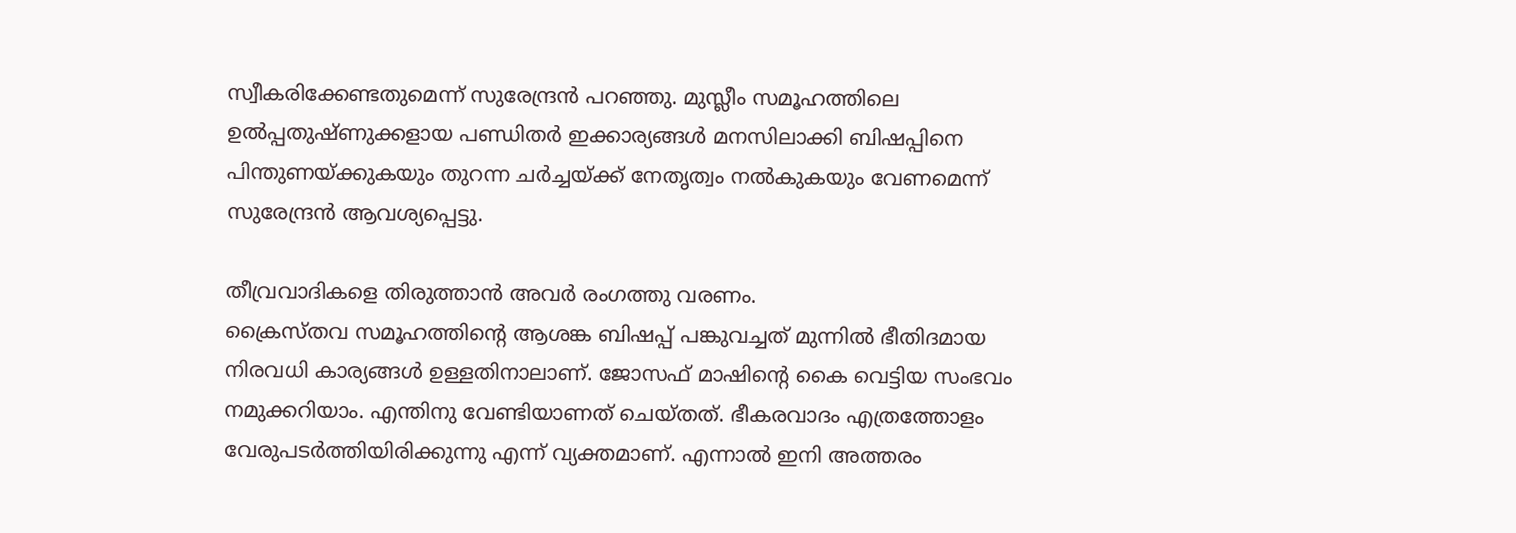സ്വീകരിക്കേണ്ടതുമെന്ന് സുരേന്ദ്രൻ പറഞ്ഞു. മുസ്ലീം സമൂഹത്തിലെ ഉൽപ്പതുഷ്ണുക്കളായ പണ്ഡിതർ ഇക്കാര്യങ്ങൾ മനസിലാക്കി ബിഷപ്പിനെ പിന്തുണയ്ക്കുകയും തുറന്ന ചർച്ചയ്ക്ക് നേതൃത്വം നൽകുകയും വേണമെന്ന് സുരേന്ദ്രൻ ആവശ്യപ്പെട്ടു.

തീവ്രവാദികളെ തിരുത്താൻ അവർ രംഗത്തു വരണം.
ക്രൈസ്തവ സമൂഹത്തിന്റെ ആശങ്ക ബിഷപ്പ് പങ്കുവച്ചത് മുന്നിൽ ഭീതിദമായ നിരവധി കാര്യങ്ങൾ ഉള്ളതിനാലാണ്. ജോസഫ് മാഷിന്റെ കൈ വെട്ടിയ സംഭവം നമുക്കറിയാം. എന്തിനു വേണ്ടിയാണത് ചെയ്തത്. ഭീകരവാദം എത്രത്തോളം വേരുപടർത്തിയിരിക്കുന്നു എന്ന് വ്യക്തമാണ്. എന്നാൽ ഇനി അത്തരം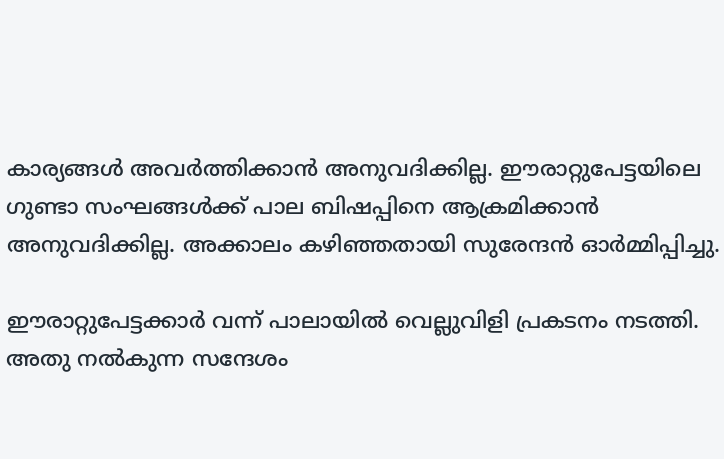കാര്യങ്ങൾ അവർത്തിക്കാൻ അനുവദിക്കില്ല. ഈരാറ്റുപേട്ടയിലെ ഗുണ്ടാ സംഘങ്ങൾക്ക് പാല ബിഷപ്പിനെ ആക്രമിക്കാൻ അനുവദിക്കില്ല. അക്കാലം കഴിഞ്ഞതായി സുരേന്ദൻ ഓർമ്മിപ്പിച്ചു.

ഈരാറ്റുപേട്ടക്കാർ വന്ന് പാലായിൽ വെല്ലുവിളി പ്രകടനം നടത്തി. അതു നൽകുന്ന സന്ദേശം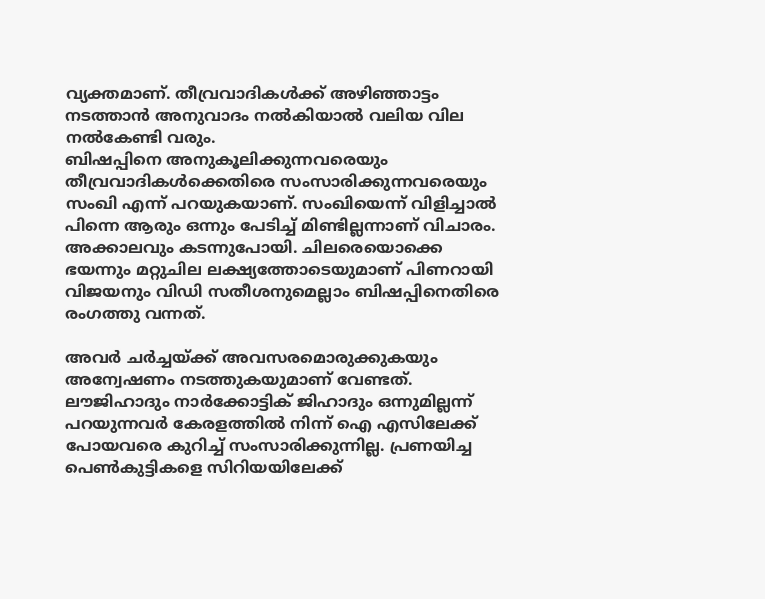വ്യക്തമാണ്. തീവ്രവാദികൾക്ക് അഴിഞ്ഞാട്ടം നടത്താൻ അനുവാദം നൽകിയാൽ വലിയ വില നൽകേണ്ടി വരും.
ബിഷപ്പിനെ അനുകൂലിക്കുന്നവരെയും തീവ്രവാദികൾക്കെതിരെ സംസാരിക്കുന്നവരെയും സംഖി എന്ന് പറയുകയാണ്. സംഖിയെന്ന് വിളിച്ചാൽ പിന്നെ ആരും ഒന്നും പേടിച്ച് മിണ്ടില്ലന്നാണ് വിചാരം. അക്കാലവും കടന്നുപോയി. ചിലരെയൊക്കെ ഭയന്നും മറ്റുചില ലക്ഷ്യത്തോടെയുമാണ് പിണറായി വിജയനും വിഡി സതീശനുമെല്ലാം ബിഷപ്പിനെതിരെ രംഗത്തു വന്നത്.

അവർ ചർച്ചയ്ക്ക് അവസരമൊരുക്കുകയും അന്വേഷണം നടത്തുകയുമാണ് വേണ്ടത്. ലൗജിഹാദും നാർക്കോട്ടിക് ജിഹാദും ഒന്നുമില്ലന്ന് പറയുന്നവർ കേരളത്തിൽ നിന്ന് ഐ എസിലേക്ക് പോയവരെ കുറിച്ച് സംസാരിക്കുന്നില്ല. പ്രണയിച്ച പെൺകുട്ടികളെ സിറിയയിലേക്ക്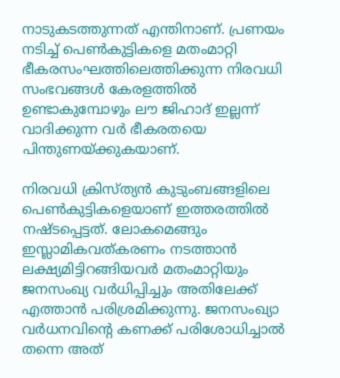നാടുകടത്തുന്നത് എന്തിനാണ്. പ്രണയം നടിച്ച് പെൺകുട്ടികളെ മതംമാറ്റി ഭീകരസംഘത്തിലെത്തിക്കുന്ന നിരവധി സംഭവങ്ങൾ കേരളത്തിൽ ഉണ്ടാകുമ്പോഴും ലൗ ജിഹാദ് ഇല്ലന്ന് വാദിക്കുന്ന വർ ഭീകരതയെ പിന്തുണയ്ക്കുകയാണ്.

നിരവധി ക്രിസ്ത്യൻ കുടുംബങ്ങളിലെ പെൺകുട്ടികളെയാണ് ഇത്തരത്തിൽ നഷ്ടപ്പെട്ടത്. ലോകമെങ്ങും ഇസ്ലാമികവത്കരണം നടത്താൻ ലക്ഷ്യമിട്ടിറങ്ങിയവർ മതംമാറ്റിയും ജനസംഖ്യ വർധിപ്പിച്ചും അതിലേക്ക് എത്താൻ പരിശ്രമിക്കുന്നു. ജനസംഖ്യാ വർധനവിന്റെ കണക്ക് പരിശോധിച്ചാൽ തന്നെ അത്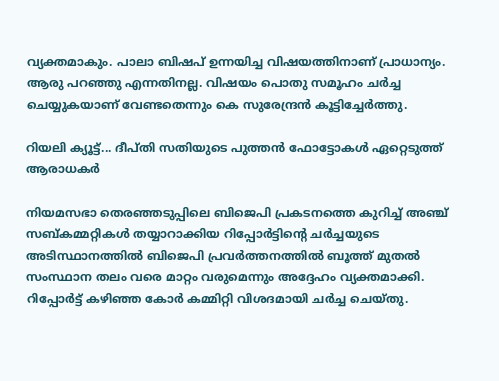വ്യക്തമാകും. പാലാ ബിഷപ് ഉന്നയിച്ച വിഷയത്തിനാണ് പ്രാധാന്യം. ആരു പറഞ്ഞു എന്നതിനല്ല. വിഷയം പൊതു സമൂഹം ചർച്ച ചെയ്യുകയാണ് വേണ്ടതെന്നും കെ സുരേന്ദ്രൻ കൂട്ടിച്ചേര്‍ത്തു.

റിയലി ക്യൂട്ട്... ദീപ്തി സതിയുടെ പുത്തൻ ഫോട്ടോകൾ ഏറ്റെടുത്ത് ആരാധകർ

നിയമസഭാ തെരഞ്ഞടുപ്പിലെ ബിജെപി പ്രകടനത്തെ കുറിച്ച്‌ അഞ്ച് സബ്കമ്മറ്റികൾ തയ്യാറാക്കിയ റിപ്പോർട്ടിന്റെ ചർച്ചയുടെ അടിസ്ഥാനത്തിൽ ബിജെപി പ്രവർത്തനത്തിൽ ബൂത്ത് മുതൽ സംസ്ഥാന തലം വരെ മാറ്റം വരുമെന്നും അദ്ദേഹം വ്യക്തമാക്കി. റിപ്പോർട്ട് കഴിഞ്ഞ കോർ കമ്മിറ്റി വിശദമായി ചർച്ച ചെയ്തു.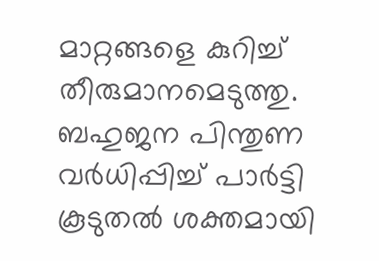മാറ്റങ്ങളെ കുറിച്ച് തീരുമാനമെടുത്തു. ബഹുജന പിന്തുണ വർധിപ്പിച്ച് പാർട്ടി കൂടുതൽ ശക്തമായി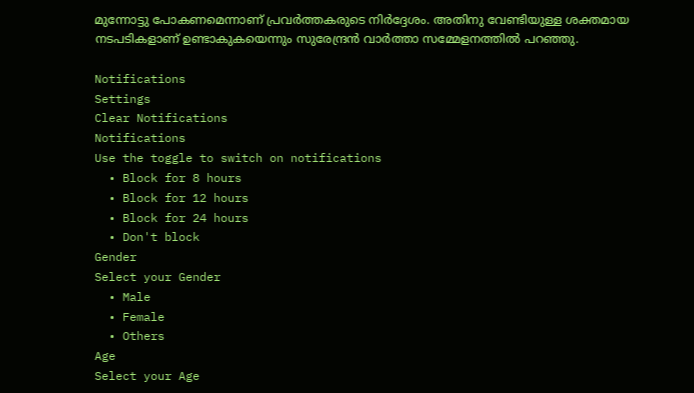മുന്നോട്ടു പോകണമെന്നാണ് പ്രവർത്തകരുടെ നിർദ്ദേശം. അതിനു വേണ്ടിയുള്ള ശക്തമായ നടപടികളാണ് ഉണ്ടാകുകയെന്നും സുരേന്ദ്രൻ വാർത്താ സമ്മേളനത്തിൽ പറഞ്ഞു.

Notifications
Settings
Clear Notifications
Notifications
Use the toggle to switch on notifications
  • Block for 8 hours
  • Block for 12 hours
  • Block for 24 hours
  • Don't block
Gender
Select your Gender
  • Male
  • Female
  • Others
Age
Select your Age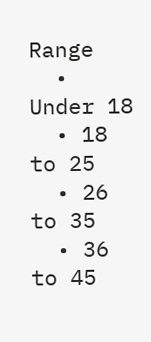Range
  • Under 18
  • 18 to 25
  • 26 to 35
  • 36 to 45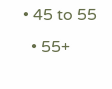• 45 to 55
  • 55+